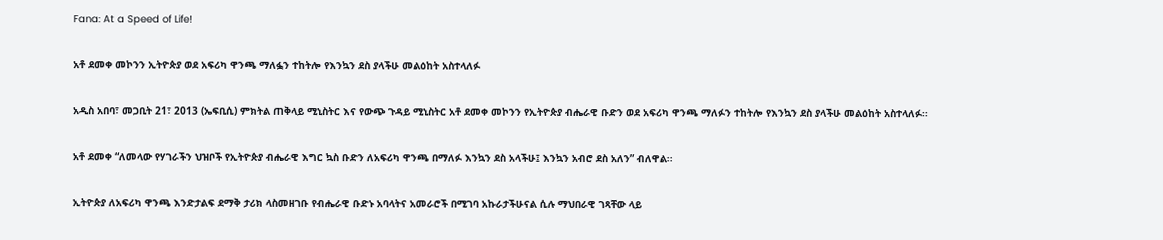Fana: At a Speed of Life!

አቶ ደመቀ መኮንን ኢትዮጵያ ወደ አፍሪካ ዋንጫ ማለፏን ተከትሎ የእንኳን ደስ ያላችሁ መልዕከት አስተላለፉ

አዲስ አበባ፣ መጋቢት 21፣ 2013 (ኤፍቢሲ) ምክትል ጠቅላይ ሚኒስትር እና የውጭ ጉዳይ ሚኒስትር አቶ ደመቀ መኮንን የኢትዮጵያ ብሔራዊ ቡድን ወደ አፍሪካ ዋንጫ ማለፉን ተከትሎ የእንኳን ደስ ያላችሁ መልዕከት አስተላለፉ፡፡

አቶ ደመቀ “ለመላው የሃገራችን ህዝቦች የኢትዮጵያ ብሔራዊ እግር ኳስ ቡድን ለአፍሪካ ዋንጫ በማለፉ እንኳን ደስ አላችሁ፤ እንኳን አብሮ ደስ አለን” ብለዋል፡፡

ኢትዮጵያ ለአፍሪካ ዋንጫ እንድታልፍ ደማቅ ታሪክ ላስመዘገቡ የብሔራዊ ቡድኑ አባላትና አመራሮች በሚገባ አኩራታችሁናል ሲሉ ማህበራዊ ገጻቸው ላይ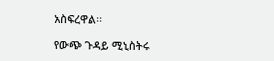አስፍረዋል፡፡

የውጭ ጉዳይ ሚኒስትሩ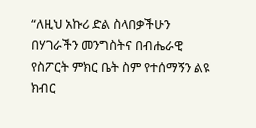“ለዚህ አኩሪ ድል ስላበቃችሁን በሃገራችን መንግስትና በብሔራዊ የስፖርት ምክር ቤት ስም የተሰማኝን ልዩ ክብር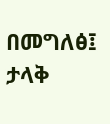በመግለፅ፤ ታላቅ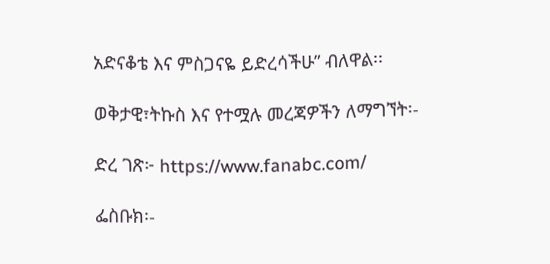አድናቆቴ እና ምስጋናዬ ይድረሳችሁ” ብለዋል፡፡

ወቅታዊ፣ትኩስ እና የተሟሉ መረጃዎችን ለማግኘት፡-

ድረ ገጽ፦ https://www.fanabc.com/

ፌስቡክ፡-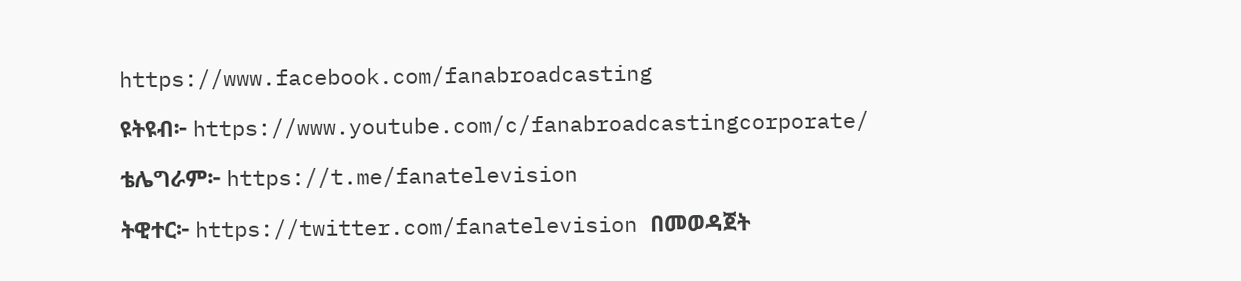https://www.facebook.com/fanabroadcasting

ዩትዩብ፦ https://www.youtube.com/c/fanabroadcastingcorporate/

ቴሌግራም፦ https://t.me/fanatelevision

ትዊተር፦ https://twitter.com/fanatelevision በመወዳጀት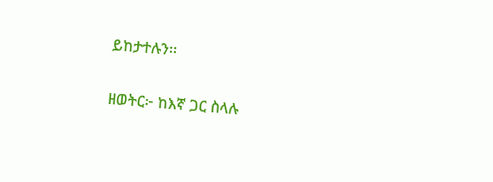ይከታተሉን፡፡

ዘወትር፦ ከእኛ ጋር ስላሉ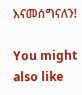እናመሰግናለን!

You might also like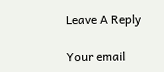Leave A Reply

Your email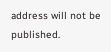address will not be published.